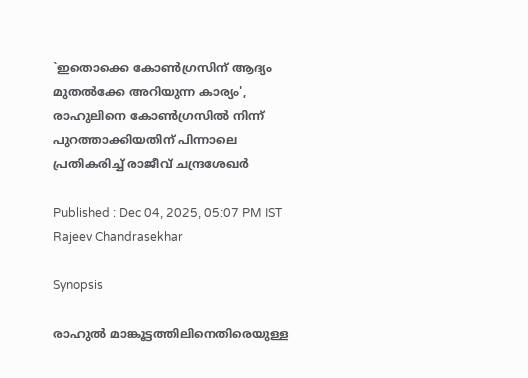`ഇതൊക്കെ കോൺഗ്രസിന് ആദ്യം മുതൽക്കേ അറിയുന്ന കാര്യം', രാഹുലിനെ കോൺഗ്രസിൽ നിന്ന് പുറത്താക്കിയതിന് പിന്നാലെ പ്രതികരിച്ച് രാജീവ് ചന്ദ്രശേഖർ

Published : Dec 04, 2025, 05:07 PM IST
Rajeev Chandrasekhar

Synopsis

രാഹുൽ മാങ്കൂട്ടത്തിലിനെതിരെയുള്ള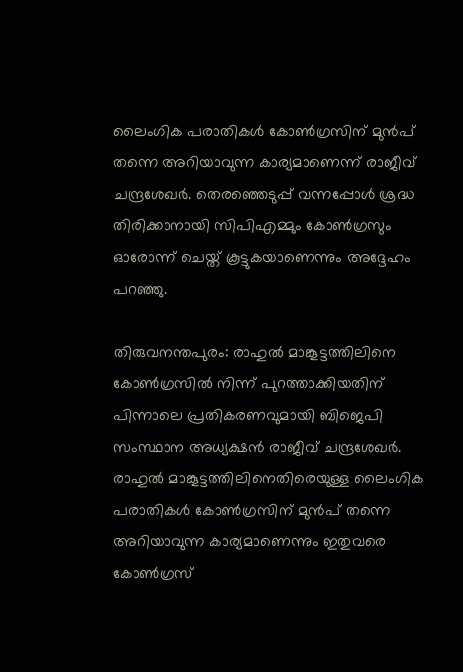ലൈംഗിക പരാതികൾ കോൺഗ്രസിന് മുൻപ് തന്നെ അറിയാവുന്ന കാര്യമാണെന്ന് രാജീവ് ചന്ദ്രശേഖർ. തെരഞ്ഞെടുപ്പ് വന്നപ്പോൾ ശ്രദ്ധ തിരിക്കാനായി സിപിഎമ്മും കോൺഗ്രസും ഓരോന്ന് ചെയ്ത് കൂട്ടുകയാണെന്നും അദ്ദേഹം പറഞ്ഞു.

തിരുവനന്തപുരം: രാഹുൽ മാങ്കൂട്ടത്തിലിനെ കോൺഗ്രസിൽ നിന്ന് പുറത്താക്കിയതിന് പിന്നാലെ പ്രതികരണവുമായി ബിജെപി സംസ്ഥാന അധ്യക്ഷൻ രാജീവ് ചന്ദ്രശേഖർ. രാഹുൽ മാങ്കൂട്ടത്തിലിനെതിരെയുള്ള ലൈംഗിക പരാതികൾ കോൺഗ്രസിന് മുൻപ് തന്നെ അറിയാവുന്ന കാര്യമാണെന്നും ഇതുവരെ കോൺഗ്രസ്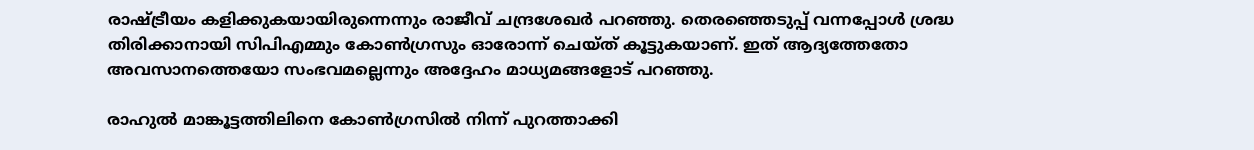രാഷ്ട്രീയം കളിക്കുകയായിരുന്നെന്നും രാജീവ് ചന്ദ്രശേഖർ പറഞ്ഞു. തെരഞ്ഞെടുപ്പ് വന്നപ്പോൾ ശ്രദ്ധ തിരിക്കാനായി സിപിഎമ്മും കോൺഗ്രസും ഓരോന്ന് ചെയ്ത് കൂട്ടുകയാണ്. ഇത് ആദ്യത്തേതോ അവസാനത്തെയോ സംഭവമല്ലെന്നും അദ്ദേഹം മാധ്യമങ്ങളോട് പറഞ്ഞു.

രാഹുൽ മാങ്കൂട്ടത്തിലിനെ കോൺഗ്രസിൽ നിന്ന് പുറത്താക്കി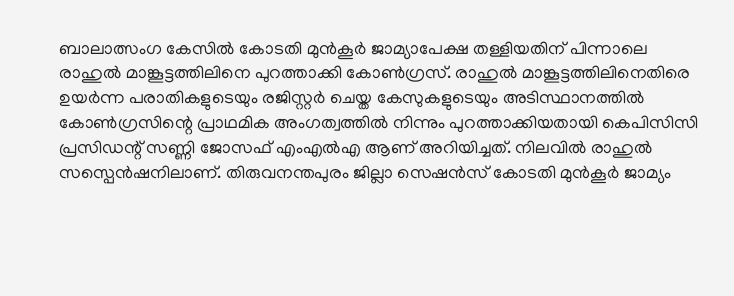ബാലാത്സംഗ കേസില്‍ കോടതി മുന്‍കൂര്‍ ജാമ്യാപേക്ഷ തള്ളിയതിന് പിന്നാലെ രാഹുല്‍ മാങ്കൂട്ടത്തിലിനെ പുറത്താക്കി കോൺഗ്രസ്. രാഹുല്‍ മാങ്കൂട്ടത്തിലിനെതിരെ ഉയര്‍ന്ന പരാതികളുടെയും രജിസ്റ്റര്‍ ചെയ്ത കേസുകളുടെയും അടിസ്ഥാനത്തില്‍ കോണ്‍ഗ്രസിന്റെ പ്രാഥമിക അംഗത്വത്തില്‍ നിന്നും പുറത്താക്കിയതായി കെപിസിസി പ്രസിഡന്റ് സണ്ണി ജോസഫ് എംഎല്‍എ ആണ് അറിയിച്ചത്. നിലവിൽ രാഹുൽ സസ്പെൻഷനിലാണ്. തിരുവനന്തപുരം ജില്ലാ സെഷൻസ് കോടതി മുൻകൂർ ജാമ്യം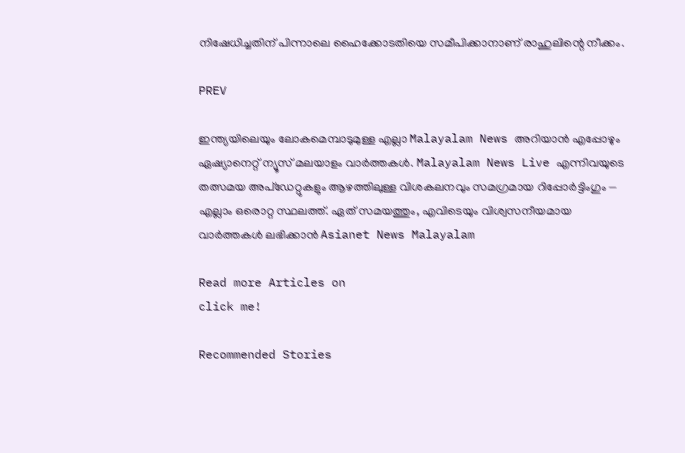നിഷേധിച്ചതിന് പിന്നാലെ ഹൈക്കോടതിയെ സമീപിക്കാനാണ് രാഹുലിന്റെ നീക്കം.

PREV

ഇന്ത്യയിലെയും ലോകമെമ്പാടുമുള്ള എല്ലാ Malayalam News അറിയാൻ എപ്പോഴും ഏഷ്യാനെറ്റ് ന്യൂസ് മലയാളം വാർത്തകൾ. Malayalam News Live എന്നിവയുടെ തത്സമയ അപ്‌ഡേറ്റുകളും ആഴത്തിലുള്ള വിശകലനവും സമഗ്രമായ റിപ്പോർട്ടിംഗും — എല്ലാം ഒരൊറ്റ സ്ഥലത്ത്. ഏത് സമയത്തും, എവിടെയും വിശ്വസനീയമായ വാർത്തകൾ ലഭിക്കാൻ Asianet News Malayalam

Read more Articles on
click me!

Recommended Stories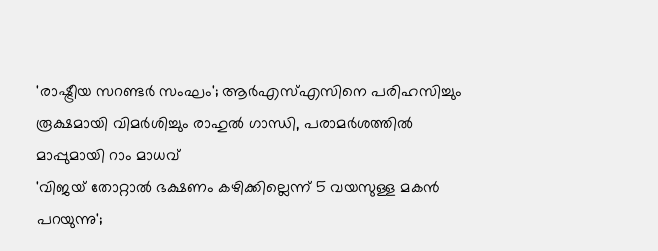'രാഷ്ട്രീയ സറണ്ടർ സംഘം'; ആർഎസ്എസിനെ പരിഹസിച്ചും രൂക്ഷമായി വിമർശിച്ചും രാഹുൽ ഗാന്ധി, പരാമർശത്തിൽ മാപ്പുമായി റാം മാധവ്
'വിജയ് തോറ്റാൽ ഭക്ഷണം കഴിക്കില്ലെന്ന് 5 വയസുള്ള മകൻ പറയുന്നു';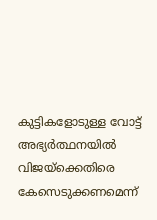കുട്ടികളോടുള്ള വോട്ട് അഭ്യർത്ഥനയിൽ വിജയ്ക്കെതിരെ കേസെടുക്കണമെന്ന്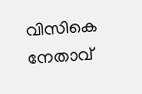വിസികെ നേതാവ്